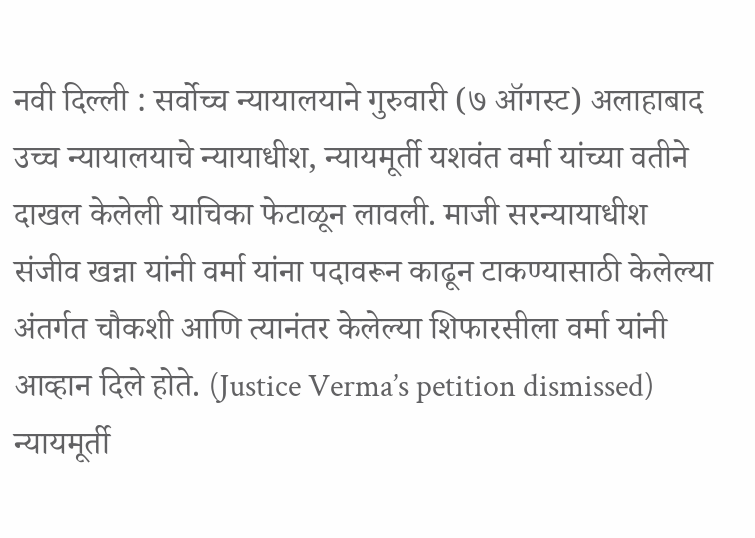नवी दिल्ली : सर्वोच्च न्यायालयाने गुरुवारी (७ ऑगस्ट) अलाहाबाद उच्च न्यायालयाचे न्यायाधीश, न्यायमूर्ती यशवंत वर्मा यांच्या वतीने दाखल केलेली याचिका फेटाळून लावली. माजी सरन्यायाधीश संजीव खन्ना यांनी वर्मा यांना पदावरून काढून टाकण्यासाठी केलेल्या अंतर्गत चौकशी आणि त्यानंतर केलेल्या शिफारसीला वर्मा यांनी आव्हान दिले होते. (Justice Verma’s petition dismissed)
न्यायमूर्ती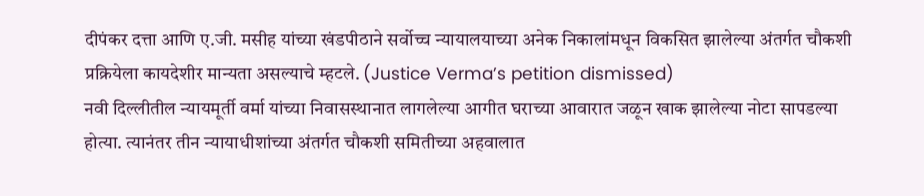दीपंकर दत्ता आणि ए.जी. मसीह यांच्या खंडपीठाने सर्वोच्च न्यायालयाच्या अनेक निकालांमधून विकसित झालेल्या अंतर्गत चौकशी प्रक्रियेला कायदेशीर मान्यता असल्याचे म्हटले. (Justice Verma’s petition dismissed)
नवी दिल्लीतील न्यायमूर्ती वर्मा यांच्या निवासस्थानात लागलेल्या आगीत घराच्या आवारात जळून खाक झालेल्या नोटा सापडल्या होत्या. त्यानंतर तीन न्यायाधीशांच्या अंतर्गत चौकशी समितीच्या अहवालात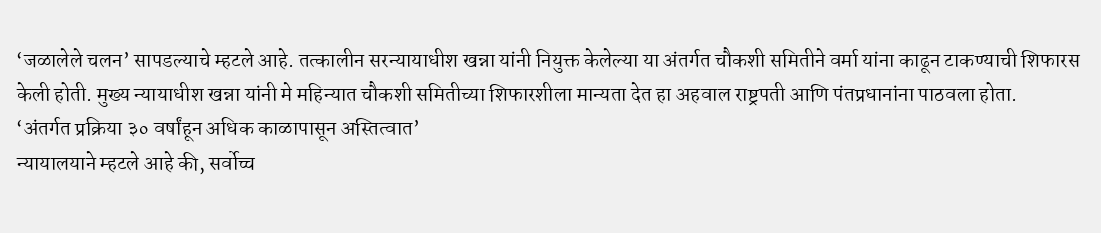‘जळालेले चलन’ सापडल्याचे म्हटले आहे. तत्कालीन सरन्यायाधीश खन्ना यांनी नियुक्त केलेल्या या अंतर्गत चौकशी समितीने वर्मा यांना काढून टाकण्याची शिफारस केली होती. मुख्य न्यायाधीश खन्ना यांनी मे महिन्यात चौकशी समितीच्या शिफारशीला मान्यता देत हा अहवाल राष्ट्रपती आणि पंतप्रधानांना पाठवला होता.
‘अंतर्गत प्रक्रिया ३० वर्षांहून अधिक काळापासून अस्तित्वात’
न्यायालयाने म्हटले आहे की, सर्वोच्च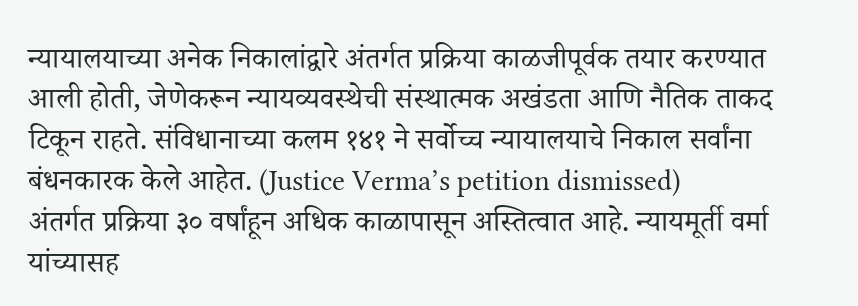न्यायालयाच्या अनेक निकालांद्वारे अंतर्गत प्रक्रिया काळजीपूर्वक तयार करण्यात आली होती, जेणेकरून न्यायव्यवस्थेची संस्थात्मक अखंडता आणि नैतिक ताकद टिकून राहते. संविधानाच्या कलम १४१ ने सर्वोच्च न्यायालयाचे निकाल सर्वांना बंधनकारक केले आहेत. (Justice Verma’s petition dismissed)
अंतर्गत प्रक्रिया ३० वर्षांहून अधिक काळापासून अस्तित्वात आहे. न्यायमूर्ती वर्मा यांच्यासह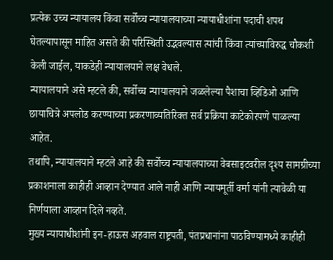प्रत्येक उच्च न्यायालय किंवा सर्वोच्च न्यायालयाच्या न्यायाधीशांना पदाची शपथ घेतल्यापासून माहित असते की परिस्थिती उद्भवल्यास त्यांची किंवा त्यांच्याविरुद्ध चौकशी केली जाईल, याकडेही न्यायालयाने लक्ष वेधले.
न्यायालयाने असे म्हटले की, सर्वोच्च न्यायालयाने जळलेल्या पैशाचा व्हिडिओ आणि छायाचित्रे अपलोड करण्याच्या प्रकरणाव्यतिरिक्त सर्व प्रक्रिया काटेकोरपणे पाळल्या आहेत.
तथापि, न्यायालयाने म्हटले आहे की सर्वोच्च न्यायालयाच्या वेबसाइटवरील दृश्य सामग्रीच्या प्रकाशनाला काहीही आव्हान देण्यात आले नाही आणि न्यायमूर्ती वर्मा यांनी त्यावेळी या निर्णयाला आव्हान दिले नव्हते.
मुख्य न्यायाधीशांनी इन-हाऊस अहवाल राष्ट्रपती, पंतप्रधानांना पाठविण्यामध्ये काहीही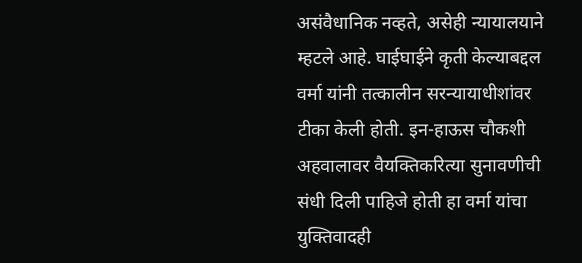असंवैधानिक नव्हते, असेही न्यायालयाने म्हटले आहे. घाईघाईने कृती केल्याबद्दल वर्मा यांनी तत्कालीन सरन्यायाधीशांवर टीका केली होती. इन-हाऊस चौकशी अहवालावर वैयक्तिकरित्या सुनावणीची संधी दिली पाहिजे होती हा वर्मा यांचा युक्तिवादही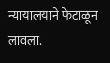न्यायालयाने फेटाळून लावला.